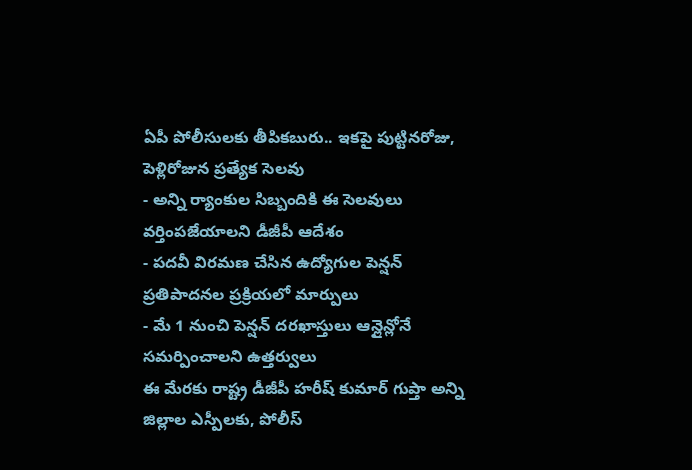ఏపీ పోలీసులకు తీపికబురు.. ఇకపై పుట్టినరోజు, పెళ్లిరోజున ప్రత్యేక సెలవు
- అన్ని ర్యాంకుల సిబ్బందికి ఈ సెలవులు వర్తింపజేయాలని డీజీపీ ఆదేశం
- పదవీ విరమణ చేసిన ఉద్యోగుల పెన్షన్ ప్రతిపాదనల ప్రక్రియలో మార్పులు
- మే 1 నుంచి పెన్షన్ దరఖాస్తులు ఆన్లైన్లోనే సమర్పించాలని ఉత్తర్వులు
ఈ మేరకు రాష్ట్ర డీజీపీ హరీష్ కుమార్ గుప్తా అన్ని జిల్లాల ఎస్పీలకు, పోలీస్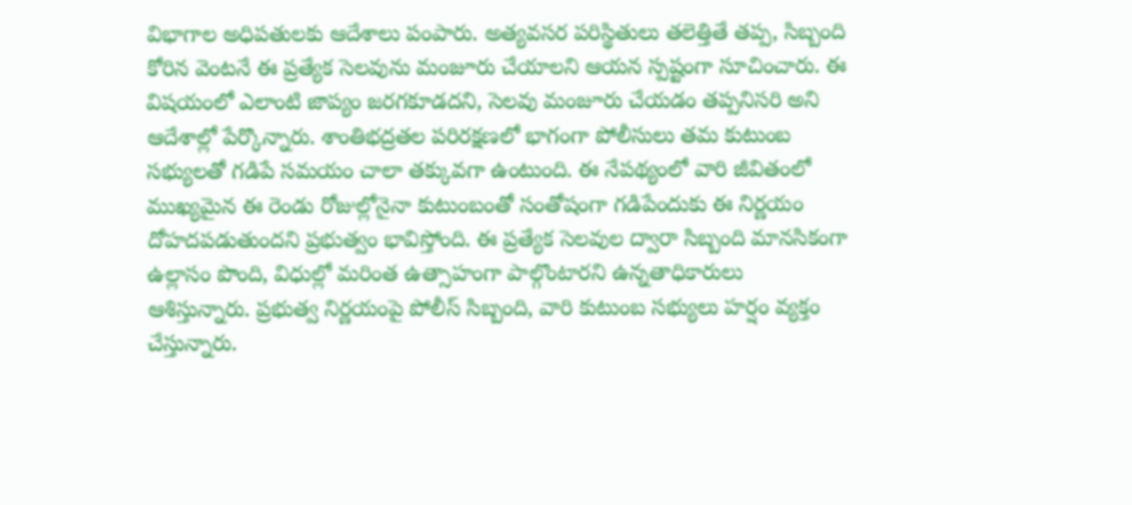విభాగాల అధిపతులకు ఆదేశాలు పంపారు. అత్యవసర పరిస్థితులు తలెత్తితే తప్ప, సిబ్బంది కోరిన వెంటనే ఈ ప్రత్యేక సెలవును మంజూరు చేయాలని ఆయన స్పష్టంగా సూచించారు. ఈ విషయంలో ఎలాంటి జాప్యం జరగకూడదని, సెలవు మంజూరు చేయడం తప్పనిసరి అని ఆదేశాల్లో పేర్కొన్నారు. శాంతిభద్రతల పరిరక్షణలో భాగంగా పోలీసులు తమ కుటుంబ సభ్యులతో గడిపే సమయం చాలా తక్కువగా ఉంటుంది. ఈ నేపథ్యంలో వారి జీవితంలో ముఖ్యమైన ఈ రెండు రోజుల్లోనైనా కుటుంబంతో సంతోషంగా గడిపేందుకు ఈ నిర్ణయం దోహదపడుతుందని ప్రభుత్వం భావిస్తోంది. ఈ ప్రత్యేక సెలవుల ద్వారా సిబ్బంది మానసికంగా ఉల్లాసం పొంది, విధుల్లో మరింత ఉత్సాహంగా పాల్గొంటారని ఉన్నతాధికారులు ఆశిస్తున్నారు. ప్రభుత్వ నిర్ణయంపై పోలీస్ సిబ్బంది, వారి కుటుంబ సభ్యులు హర్షం వ్యక్తం చేస్తున్నారు.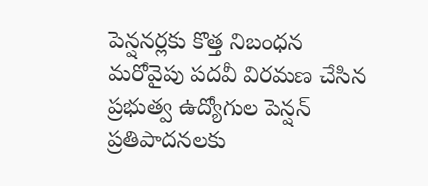పెన్షనర్లకు కొత్త నిబంధన
మరోవైపు పదవీ విరమణ చేసిన ప్రభుత్వ ఉద్యోగుల పెన్షన్ ప్రతిపాదనలకు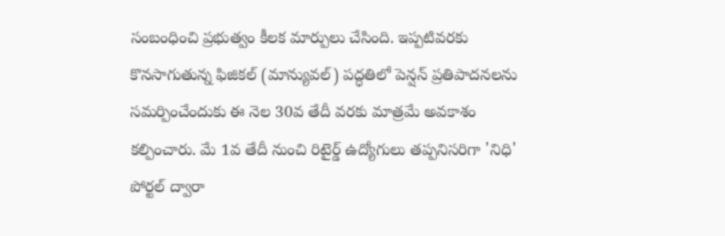సంబంధించి ప్రభుత్వం కీలక మార్పులు చేసింది. ఇప్పటివరకు కొనసాగుతున్న ఫిజికల్ (మాన్యువల్) పద్ధతిలో పెన్షన్ ప్రతిపాదనలను సమర్పించేందుకు ఈ నెల 30వ తేదీ వరకు మాత్రమే అవకాశం కల్పించారు. మే 1వ తేదీ నుంచి రిటైర్డ్ ఉద్యోగులు తప్పనిసరిగా 'నిధి' పోర్టల్ ద్వారా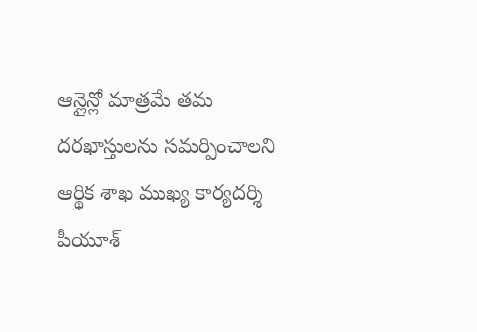ఆన్లైన్లో మాత్రమే తమ దరఖాస్తులను సమర్పించాలని ఆర్థిక శాఖ ముఖ్య కార్యదర్శి పీయూశ్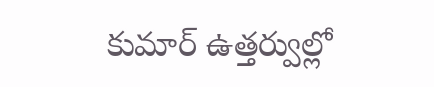కుమార్ ఉత్తర్వుల్లో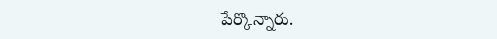పేర్కొన్నారు.